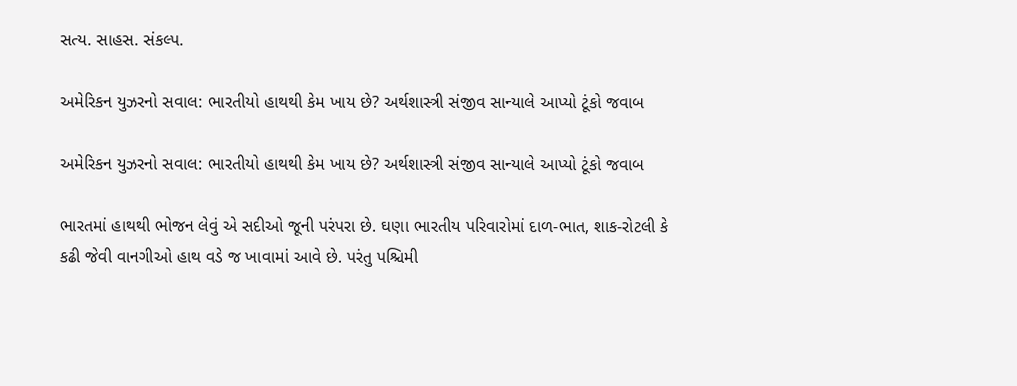સત્ય. સાહસ. સંકલ્પ.

અમેરિકન યુઝરનો સવાલ: ભારતીયો હાથથી કેમ ખાય છે? અર્થશાસ્ત્રી સંજીવ સાન્યાલે આપ્યો ટૂંકો જવાબ

અમેરિકન યુઝરનો સવાલ: ભારતીયો હાથથી કેમ ખાય છે? અર્થશાસ્ત્રી સંજીવ સાન્યાલે આપ્યો ટૂંકો જવાબ

ભારતમાં હાથથી ભોજન લેવું એ સદીઓ જૂની પરંપરા છે. ઘણા ભારતીય પરિવારોમાં દાળ-ભાત, શાક-રોટલી કે કઢી જેવી વાનગીઓ હાથ વડે જ ખાવામાં આવે છે. પરંતુ પશ્ચિમી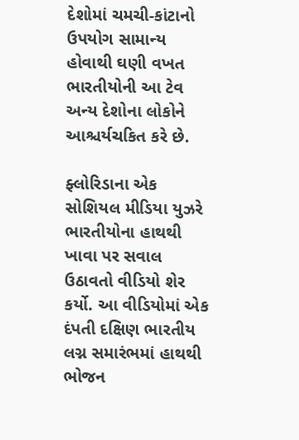દેશોમાં ચમચી-કાંટાનો ઉપયોગ સામાન્ય હોવાથી ઘણી વખત ભારતીયોની આ ટેવ અન્ય દેશોના લોકોને આશ્ચર્યચકિત કરે છે.

ફ્લોરિડાના એક સોશિયલ મીડિયા યુઝરે ભારતીયોના હાથથી ખાવા પર સવાલ ઉઠાવતો વીડિયો શેર કર્યો. આ વીડિયોમાં એક દંપતી દક્ષિણ ભારતીય લગ્ન સમારંભમાં હાથથી ભોજન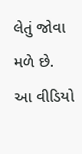લેતું જોવા મળે છે. આ વીડિયો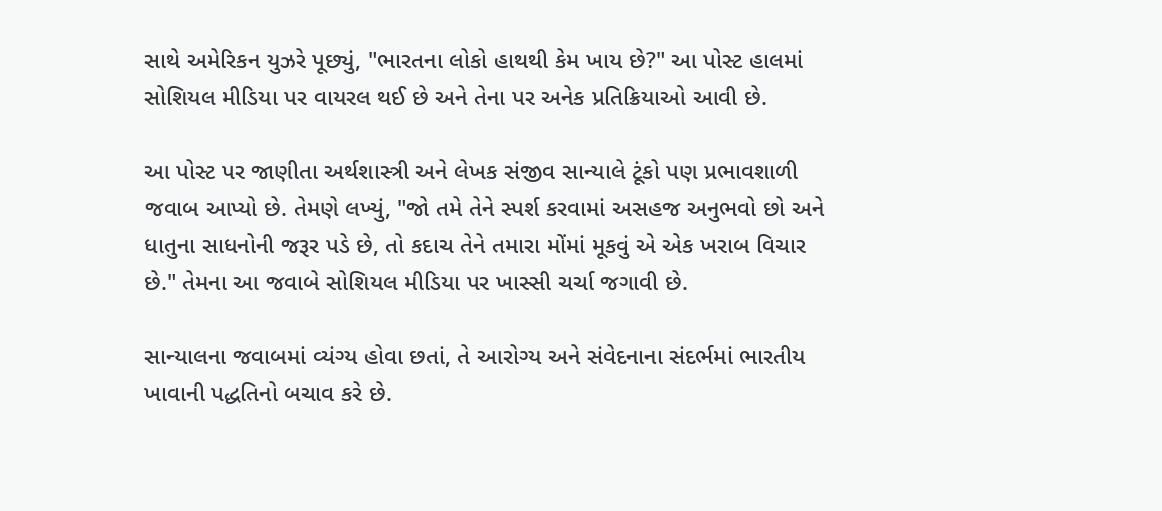સાથે અમેરિકન યુઝરે પૂછ્યું, "ભારતના લોકો હાથથી કેમ ખાય છે?" આ પોસ્ટ હાલમાં સોશિયલ મીડિયા પર વાયરલ થઈ છે અને તેના પર અનેક પ્રતિક્રિયાઓ આવી છે.

આ પોસ્ટ પર જાણીતા અર્થશાસ્ત્રી અને લેખક સંજીવ સાન્યાલે ટૂંકો પણ પ્રભાવશાળી જવાબ આપ્યો છે. તેમણે લખ્યું, "જો તમે તેને સ્પર્શ કરવામાં અસહજ અનુભવો છો અને ધાતુના સાધનોની જરૂર પડે છે, તો કદાચ તેને તમારા મોંમાં મૂકવું એ એક ખરાબ વિચાર છે." તેમના આ જવાબે સોશિયલ મીડિયા પર ખાસ્સી ચર્ચા જગાવી છે.

સાન્યાલના જવાબમાં વ્યંગ્ય હોવા છતાં, તે આરોગ્ય અને સંવેદનાના સંદર્ભમાં ભારતીય ખાવાની પદ્ધતિનો બચાવ કરે છે.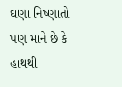ઘણા નિષ્ણાતો પણ માને છે કે હાથથી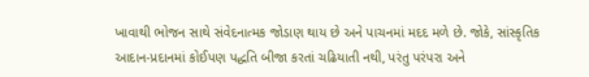ખાવાથી ભોજન સાથે સંવેદનાત્મક જોડાણ થાય છે અને પાચનમાં મદદ મળે છે. જોકે, સાંસ્કૃતિક આદાન-પ્રદાનમાં કોઈપણ પદ્ધતિ બીજા કરતાં ચઢિયાતી નથી, પરંતુ પરંપરા અને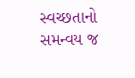સ્વચ્છતાનો સમન્વય જ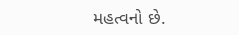મહત્વનો છે.